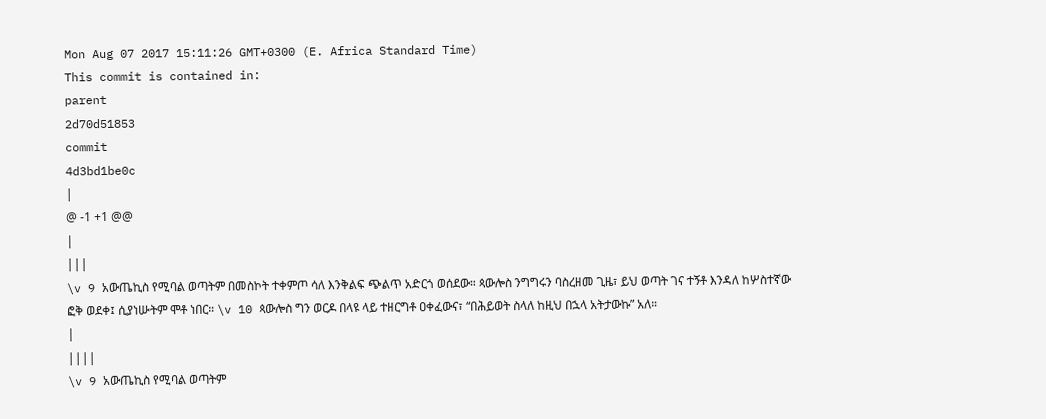Mon Aug 07 2017 15:11:26 GMT+0300 (E. Africa Standard Time)
This commit is contained in:
parent
2d70d51853
commit
4d3bd1be0c
|
@ -1 +1 @@
|
|||
\v 9 አውጤኪስ የሚባል ወጣትም በመስኮት ተቀምጦ ሳለ እንቅልፍ ጭልጥ አድርጎ ወሰደው። ጳውሎስ ንግግሩን ባስረዘመ ጊዜ፣ ይህ ወጣት ገና ተኝቶ እንዳለ ከሦስተኛው ፎቅ ወደቀ፤ ሲያነሡትም ሞቶ ነበር። \v 10 ጳውሎስ ግን ወርዶ በላዩ ላይ ተዘርግቶ ዐቀፈውና፣ “በሕይወት ስላለ ከዚህ በኋላ አትታውኩ” አለ።
|
||||
\v 9 አውጤኪስ የሚባል ወጣትም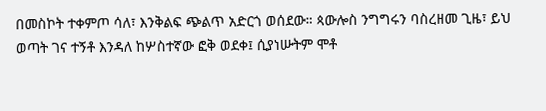በመስኮት ተቀምጦ ሳለ፣ እንቅልፍ ጭልጥ አድርጎ ወሰደው። ጳውሎስ ንግግሩን ባስረዘመ ጊዜ፣ ይህ ወጣት ገና ተኝቶ እንዳለ ከሦስተኛው ፎቅ ወደቀ፤ ሲያነሡትም ሞቶ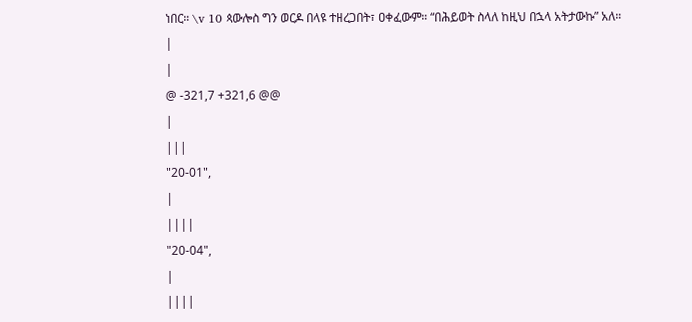ነበር። \v 10 ጳውሎስ ግን ወርዶ በላዩ ተዘረጋበት፣ ዐቀፈውም። “በሕይወት ስላለ ከዚህ በኋላ አትታውኩ” አለ።
|
|
@ -321,7 +321,6 @@
|
|||
"20-01",
|
||||
"20-04",
|
||||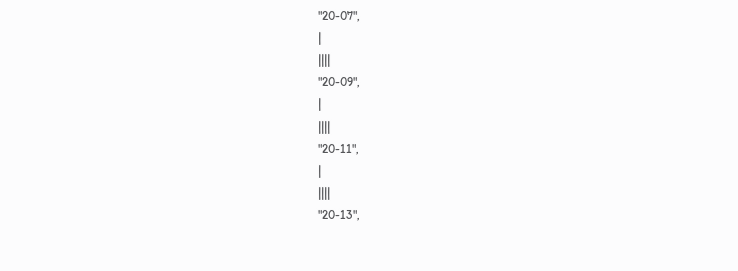"20-07",
|
||||
"20-09",
|
||||
"20-11",
|
||||
"20-13",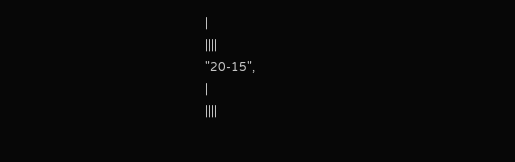|
||||
"20-15",
|
||||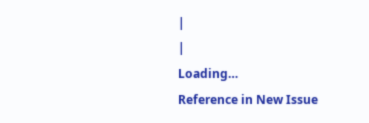|
|
Loading…
Reference in New Issue